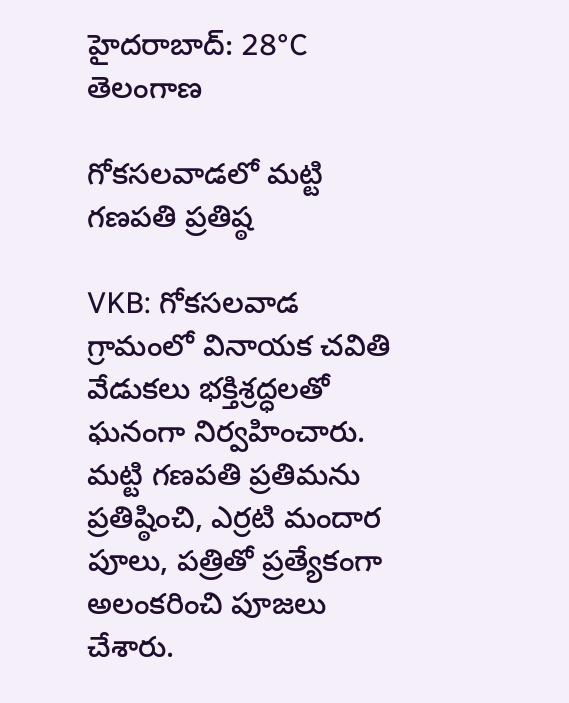హైదరాబాద్: 28°C
తెలంగాణ

గోకసలవాడలో మట్టి గణపతి ప్రతిష్ఠ

VKB: గోకసలవాడ గ్రామంలో వినాయక చవితి వేడుకలు భక్తిశ్రద్ధలతో ఘనంగా నిర్వహించారు. మట్టి గణపతి ప్రతిమను ప్రతిష్ఠించి, ఎర్రటి మందార పూలు, పత్రితో ప్రత్యేకంగా అలంకరించి పూజలు చేశారు.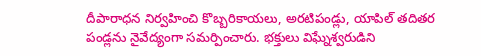దీపారాధన నిర్వహించి కొబ్బరికాయలు, అరటిపండ్లు, యాపిల్ తదితర పండ్లను నైవేద్యంగా సమర్పించారు. భక్తులు విఘ్నేశ్వరుడిని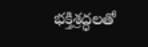భక్తిశ్రద్ధలతో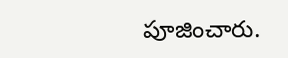పూజించారు.